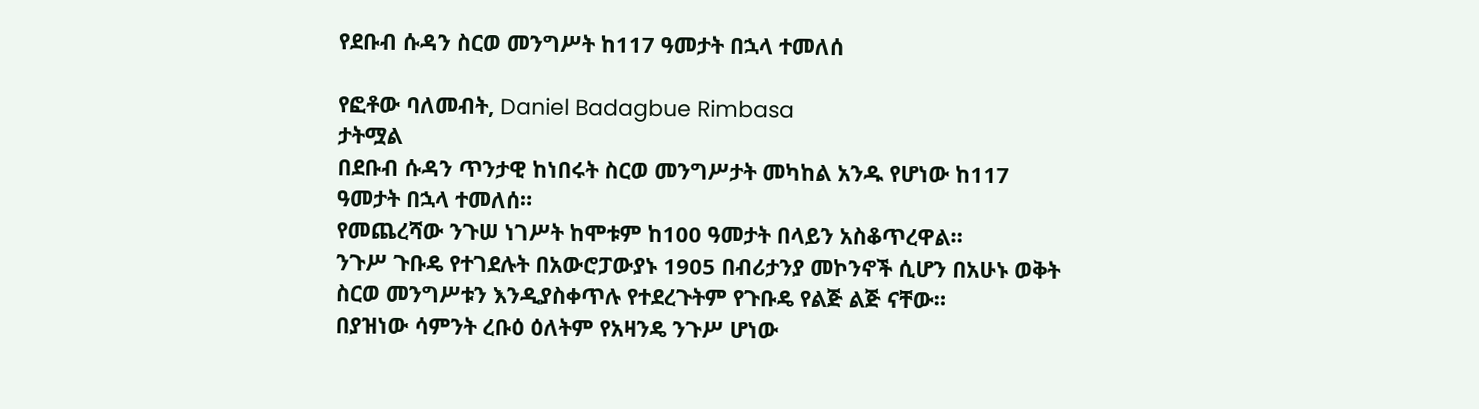የደቡብ ሱዳን ስርወ መንግሥት ከ117 ዓመታት በኋላ ተመለሰ

የፎቶው ባለመብት, Daniel Badagbue Rimbasa
ታትሟል
በደቡብ ሱዳን ጥንታዊ ከነበሩት ስርወ መንግሥታት መካከል አንዱ የሆነው ከ117 ዓመታት በኋላ ተመለሰ።
የመጨረሻው ንጉሠ ነገሥት ከሞቱም ከ100 ዓመታት በላይን አስቆጥረዋል።
ንጉሥ ጉቡዴ የተገደሉት በአውሮፓውያኑ 1905 በብሪታንያ መኮንኖች ሲሆን በአሁኑ ወቅት ስርወ መንግሥቱን እንዲያስቀጥሉ የተደረጉትም የጉቡዴ የልጅ ልጅ ናቸው።
በያዝነው ሳምንት ረቡዕ ዕለትም የአዛንዴ ንጉሥ ሆነው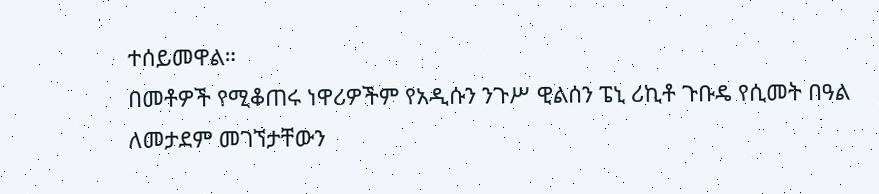ተሰይመዋል።
በመቶዎች የሚቆጠሩ ነዋሪዎችም የአዲሱን ንጉሥ ዊልሰን ፔኒ ሪኪቶ ጉቡዴ የሲመት በዓል ለመታደም መገኘታቸውን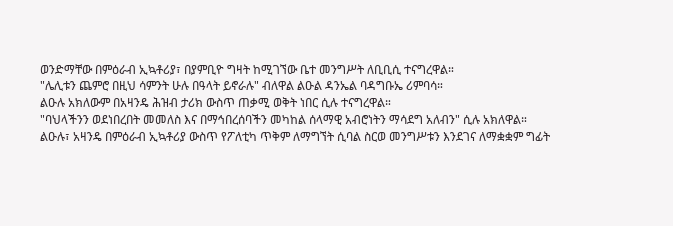ወንድማቸው በምዕራብ ኢኳቶሪያ፣ በያምቢዮ ግዛት ከሚገኘው ቤተ መንግሥት ለቢቢሲ ተናግረዋል።
"ሌሊቱን ጨምሮ በዚህ ሳምንት ሁሉ በዓላት ይኖራሉ" ብለዋል ልዑል ዳንኤል ባዳግቡኤ ሪምባሳ።
ልዑሉ አክለውም በአዛንዴ ሕዝብ ታሪክ ውስጥ ጠቃሚ ወቅት ነበር ሲሉ ተናግረዋል።
"ባህላችንን ወደነበረበት መመለስ እና በማኅበረሰባችን መካከል ሰላማዊ አብሮነትን ማሳደግ አለብን" ሲሉ አክለዋል።
ልዑሉ፣ አዛንዴ በምዕራብ ኢኳቶሪያ ውስጥ የፖለቲካ ጥቅም ለማግኘት ሲባል ስርወ መንግሥቱን እንደገና ለማቋቋም ግፊት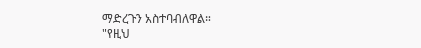ማድረጉን አስተባብለዋል።
"የዚህ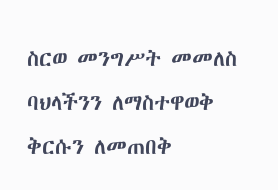ስርወ መንግሥት መመለስ ባህላችንን ለማስተዋወቅ ቅርሱን ለመጠበቅ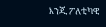እንጂ ፖለቲካዊ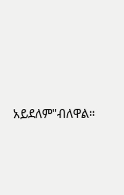አይደለም"ብለዋል።